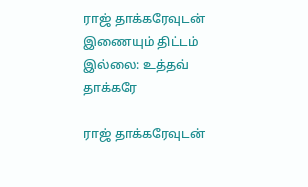ராஜ் தாக்கரேவுடன் இணையும் திட்டம் இல்லை: உத்தவ் தாக்கரே

ராஜ் தாக்கரேவுடன்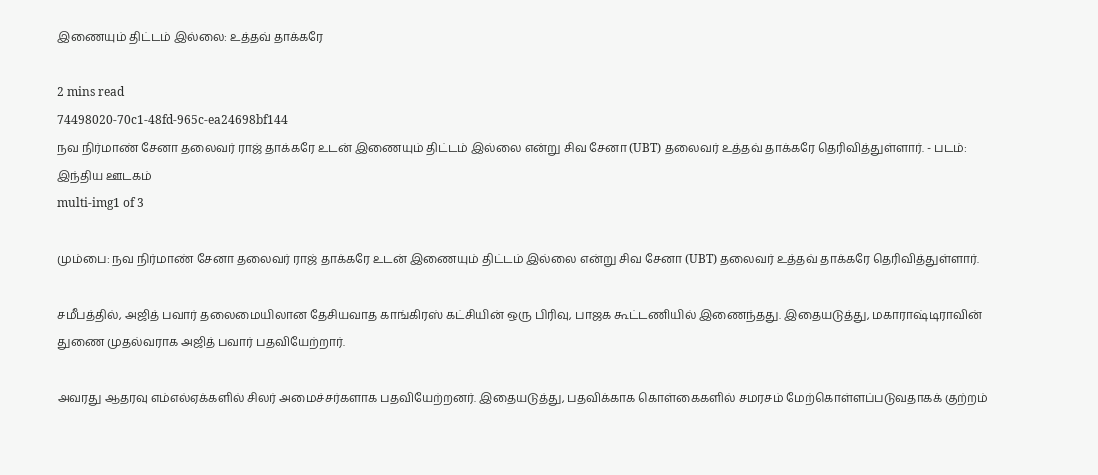இணையும் திட்டம் இல்லை: உத்தவ் தாக்கரே

2 mins read
74498020-70c1-48fd-965c-ea24698bf144
நவ நிர்மாண் சேனா தலைவர் ராஜ் தாக்கரே உடன் இணையும் திட்டம் இல்லை என்று சிவ சேனா (UBT) தலைவர் உத்தவ் தாக்கரே தெரிவித்துள்ளார். - படம்: இந்திய ஊடகம்
multi-img1 of 3

மும்பை: நவ நிர்மாண் சேனா தலைவர் ராஜ் தாக்கரே உடன் இணையும் திட்டம் இல்லை என்று சிவ சேனா (UBT) தலைவர் உத்தவ் தாக்கரே தெரிவித்துள்ளார்.

சமீபத்தில், அஜித் பவார் தலைமையிலான தேசியவாத காங்கிரஸ் கட்சியின் ஒரு பிரிவு, பாஜக கூட்டணியில் இணைந்தது. இதையடுத்து, மகாராஷ்டிராவின் துணை முதல்வராக அஜித் பவார் பதவியேற்றார்.

அவரது ஆதரவு எம்எல்ஏக்களில் சிலர் அமைச்சர்களாக பதவியேற்றனர். இதையடுத்து, பதவிக்காக கொள்கைகளில் சமரசம் மேற்கொள்ளப்படுவதாகக் குற்றம்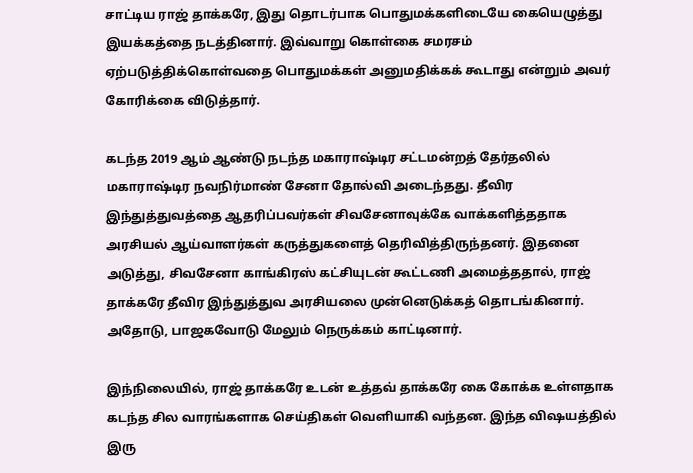சாட்டிய ராஜ் தாக்கரே, இது தொடர்பாக பொதுமக்களிடையே கையெழுத்து இயக்கத்தை நடத்தினார். இவ்வாறு கொள்கை சமரசம் ஏற்படுத்திக்கொள்வதை பொதுமக்கள் அனுமதிக்கக் கூடாது என்றும் அவர் கோரிக்கை விடுத்தார்.

கடந்த 2019 ஆம் ஆண்டு நடந்த மகாராஷ்டிர சட்டமன்றத் தேர்தலில் மகாராஷ்டிர நவநிர்மாண் சேனா தோல்வி அடைந்தது. தீவிர இந்துத்துவத்தை ஆதரிப்பவர்கள் சிவசேனாவுக்கே வாக்களித்ததாக அரசியல் ஆய்வாளர்கள் கருத்துகளைத் தெரிவித்திருந்தனர். இதனை அடுத்து, சிவசேனா காங்கிரஸ் கட்சியுடன் கூட்டணி அமைத்ததால், ராஜ் தாக்கரே தீவிர இந்துத்துவ அரசியலை முன்னெடுக்கத் தொடங்கினார். அதோடு, பாஜகவோடு மேலும் நெருக்கம் காட்டினார்.

இந்நிலையில், ராஜ் தாக்கரே உடன் உத்தவ் தாக்கரே கை கோக்க உள்ளதாக கடந்த சில வாரங்களாக செய்திகள் வெளியாகி வந்தன. இந்த விஷயத்தில் இரு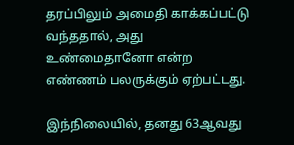தரப்பிலும் அமைதி காக்கப்பட்டு வந்ததால், அது உண்மைதானோ என்ற எண்ணம் பலருக்கும் ஏற்பட்டது.

இந்நிலையில், தனது 63ஆவது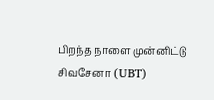பிறந்த நாளை முன்னிட்டு சிவசேனா (UBT)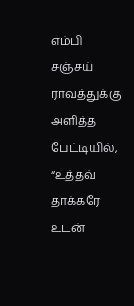எம்பி சஞ்சய் ராவத்துக்கு அளித்த பேட்டியில், “உத்தவ் தாக்கரே உடன்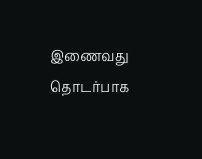இணைவது தொடர்பாக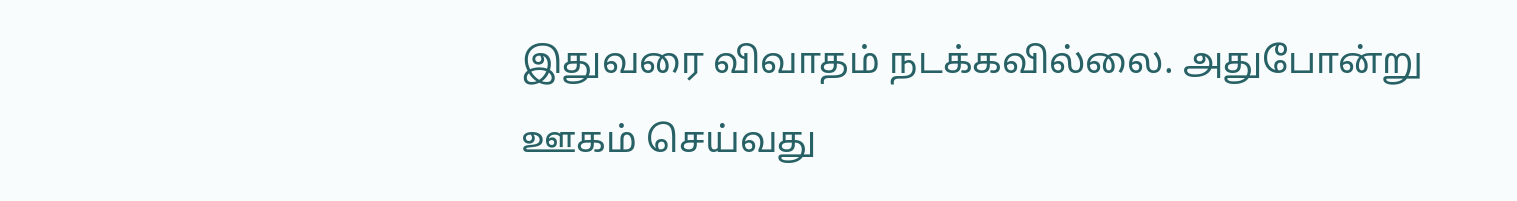இதுவரை விவாதம் நடக்கவில்லை. அதுபோன்று ஊகம் செய்வது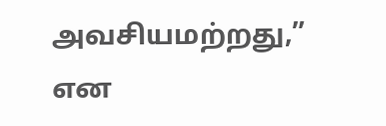அவசியமற்றது,” என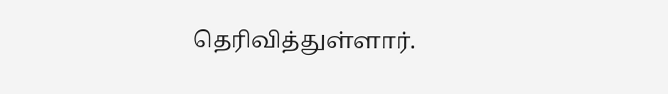தெரிவித்துள்ளார்.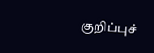குறிப்புச்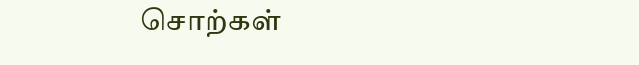சொற்கள்